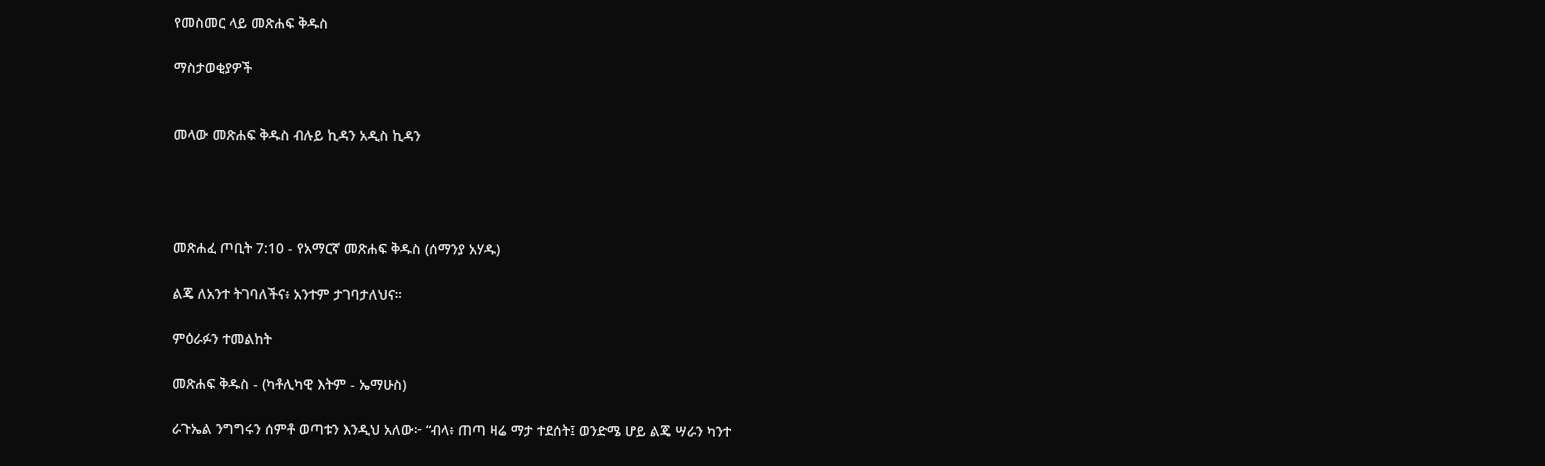የመስመር ላይ መጽሐፍ ቅዱስ

ማስታወቂያዎች


መላው መጽሐፍ ቅዱስ ብሉይ ኪዳን አዲስ ኪዳን




መጽሐፈ ጦቢት 7:10 - የአማርኛ መጽሐፍ ቅዱስ (ሰማንያ አሃዱ)

ልጄ ለአንተ ትገባለችና፥ አንተም ታገባታለህና።

ምዕራፉን ተመልከት

መጽሐፍ ቅዱስ - (ካቶሊካዊ እትም - ኤማሁስ)

ራጉኤል ንግግሩን ሰምቶ ወጣቱን እንዲህ አለው፦ “ብላ፥ ጠጣ ዛሬ ማታ ተደሰት፤ ወንድሜ ሆይ ልጄ ሣራን ካንተ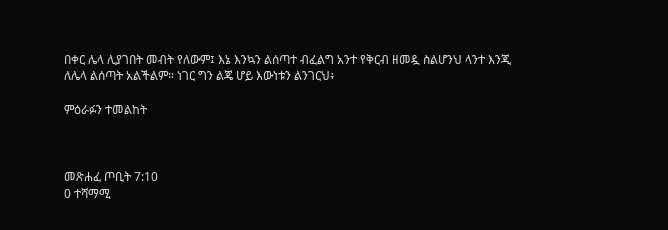በቀር ሌላ ሊያገበት መብት የለውም፤ እኔ እንኳን ልሰጣተ ብፈልግ አንተ የቅርብ ዘመዷ ስልሆንህ ላንተ እንጂ ለሌላ ልሰጣት አልችልም። ነገር ግን ልጄ ሆይ እውነቱን ልንገርህ፥

ምዕራፉን ተመልከት



መጽሐፈ ጦቢት 7:10
0 ተሻማሚ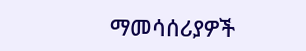ማመሳሰሪያዎች